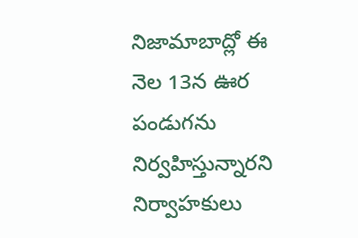నిజామాబాద్లో ఈ నెల 13న ఊర పండుగను నిర్వహిస్తున్నారని నిర్వాహకులు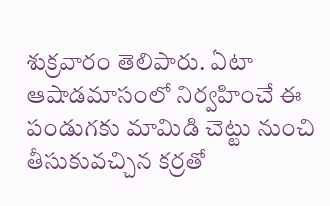శుక్రవారం తెలిపారు. ఏటా ఆషాడమాసంలో నిర్వహించే ఈ పండుగకు మామిడి చెట్టు నుంచి తీసుకువచ్చిన కర్రతో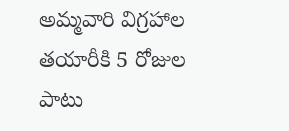అమ్మవారి విగ్రహాల తయారీకి 5 రోజుల పాటు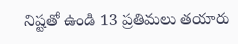నిష్టతో ఉండి 13 ప్రతిమలు తయారు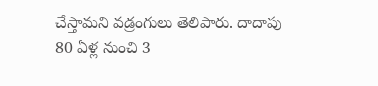చేస్తామని వడ్రంగులు తెలిపారు. దాదాపు 80 ఏళ్ల నుంచి 3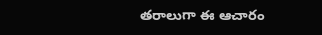తరాలుగా ఈ ఆచారం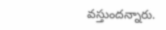వస్తుందన్నారు.